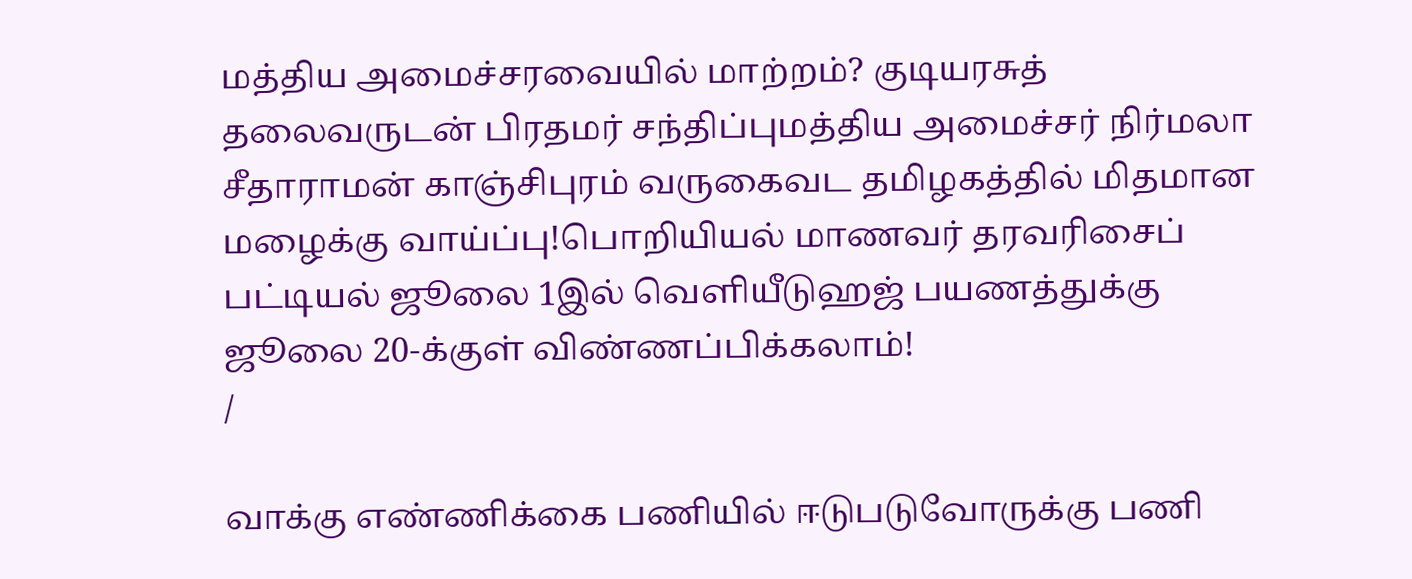மத்திய அமைச்சரவையில் மாற்றம்? குடியரசுத் தலைவருடன் பிரதமர் சந்திப்புமத்திய அமைச்சர் நிர்மலா சீதாராமன் காஞ்சிபுரம் வருகைவட தமிழகத்தில் மிதமான மழைக்கு வாய்ப்பு!பொறியியல் மாணவர் தரவரிசைப் பட்டியல் ஜூலை 1இல் வெளியீடுஹஜ் பயணத்துக்கு ஜூலை 20-க்குள் விண்ணப்பிக்கலாம்!
/

வாக்கு எண்ணிக்கை பணியில் ஈடுபடுவோருக்கு பணி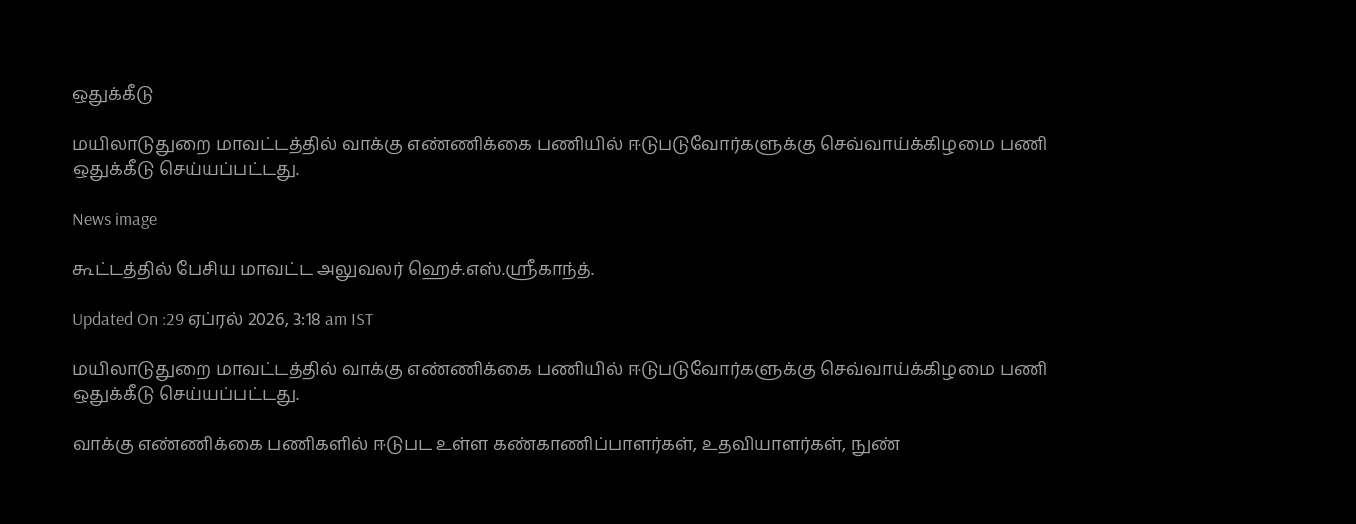ஒதுக்கீடு

மயிலாடுதுறை மாவட்டத்தில் வாக்கு எண்ணிக்கை பணியில் ஈடுபடுவோர்களுக்கு செவ்வாய்க்கிழமை பணி ஒதுக்கீடு செய்யப்பட்டது.

News image

கூட்டத்தில் பேசிய மாவட்ட அலுவலர் ஹெச்.எஸ்.ஸ்ரீகாந்த்.

Updated On :29 ஏப்ரல் 2026, 3:18 am IST

மயிலாடுதுறை மாவட்டத்தில் வாக்கு எண்ணிக்கை பணியில் ஈடுபடுவோர்களுக்கு செவ்வாய்க்கிழமை பணி ஒதுக்கீடு செய்யப்பட்டது.

வாக்கு எண்ணிக்கை பணிகளில் ஈடுபட உள்ள கண்காணிப்பாளர்கள், உதவியாளர்கள், நுண்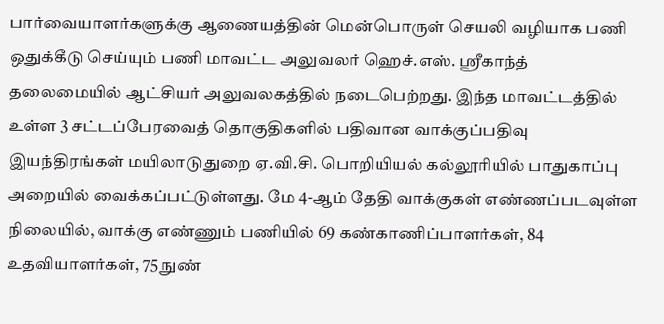பார்வையாளர்களுக்கு ஆணையத்தின் மென்பொருள் செயலி வழியாக பணி ஒதுக்கீடு செய்யும் பணி மாவட்ட அலுவலர் ஹெச்.எஸ். ஸ்ரீகாந்த் தலைமையில் ஆட்சியர் அலுவலகத்தில் நடைபெற்றது. இந்த மாவட்டத்தில் உள்ள 3 சட்டப்பேரவைத் தொகுதிகளில் பதிவான வாக்குப்பதிவு இயந்திரங்கள் மயிலாடுதுறை ஏ.வி.சி. பொறியியல் கல்லூரியில் பாதுகாப்பு அறையில் வைக்கப்பட்டுள்ளது. மே 4-ஆம் தேதி வாக்குகள் எண்ணப்படவுள்ள நிலையில், வாக்கு எண்ணும் பணியில் 69 கண்காணிப்பாளர்கள், 84 உதவியாளர்கள், 75 நுண்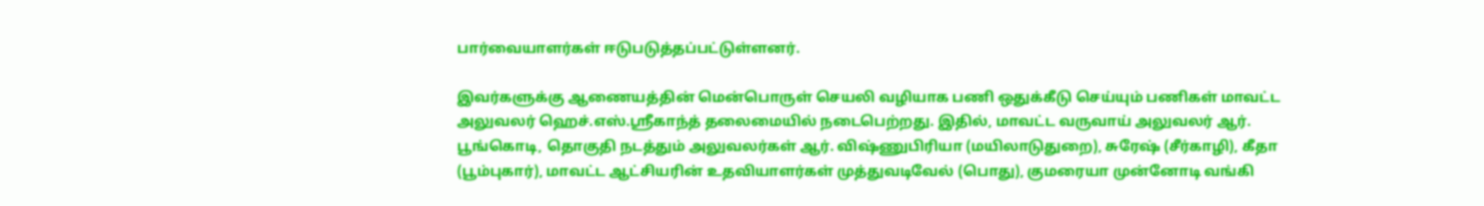பார்வையாளர்கள் ஈடுபடுத்தப்பட்டுள்ளனர்.

இவர்களுக்கு ஆணையத்தின் மென்பொருள் செயலி வழியாக பணி ஒதுக்கீடு செய்யும் பணிகள் மாவட்ட அலுவலர் ஹெச்.எஸ்.ஸ்ரீகாந்த் தலைமையில் நடைபெற்றது. இதில், மாவட்ட வருவாய் அலுவலர் ஆர். பூங்கொடி, தொகுதி நடத்தும் அலுவலர்கள் ஆர். விஷ்ணுபிரியா (மயிலாடுதுறை), சுரேஷ் (சீர்காழி), கீதா (பூம்புகார்), மாவட்ட ஆட்சியரின் உதவியாளர்கள் முத்துவடிவேல் (பொது), குமரையா முன்னோடி வங்கி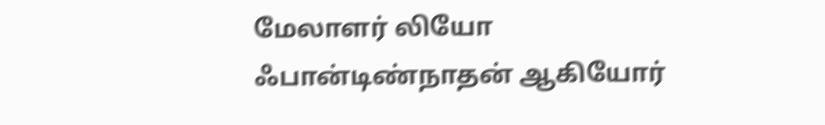மேலாளர் லியோ ஃபான்டிண்நாதன் ஆகியோர்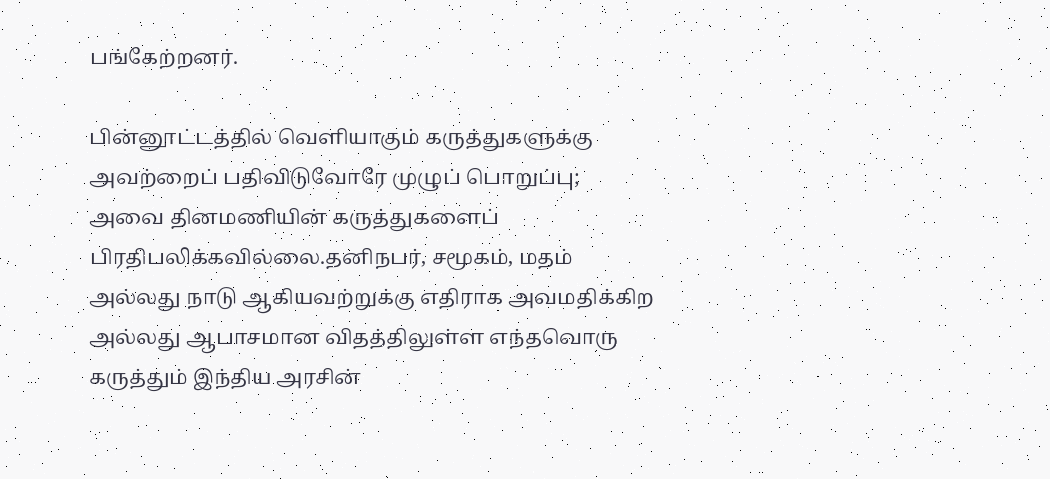பங்கேற்றனர்.

பின்னூட்டத்தில் வெளியாகும் கருத்துகளுக்கு அவற்றைப் பதிவிடுவோரே முழுப் பொறுப்பு; அவை தினமணியின் கருத்துகளைப் பிரதிபலிக்கவில்லை.தனிநபர், சமூகம், மதம் அல்லது நாடு ஆகியவற்றுக்கு எதிராக அவமதிக்கிற அல்லது ஆபாசமான விதத்திலுள்ள எந்தவொரு கருத்தும் இந்திய அரசின்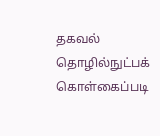தகவல் தொழில்நுட்பக் கொள்கைப்படி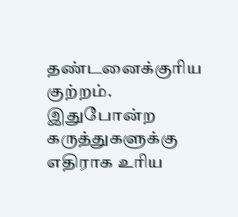தண்டனைக்குரிய குற்றம். இதுபோன்ற கருத்துகளுக்கு எதிராக உரிய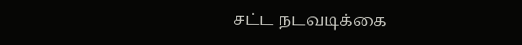சட்ட நடவடிக்கை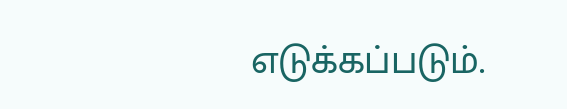எடுக்கப்படும்.